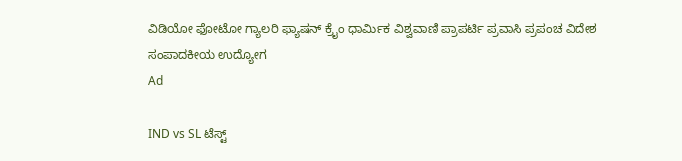ವಿಡಿಯೋ ಫೋಟೋ ಗ್ಯಾಲರಿ ಫ್ಯಾಷನ್ ಕ್ರೈಂ ಧಾರ್ಮಿಕ ವಿಶ್ವವಾಣಿ ಪ್ರಾಪರ್ಟಿ ಪ್ರವಾಸಿ ಪ್ರಪಂಚ ವಿದೇಶ ಸಂಪಾದಕೀಯ ಉದ್ಯೋಗ
Ad

IND vs SL ಟೆಸ್ಟ್‌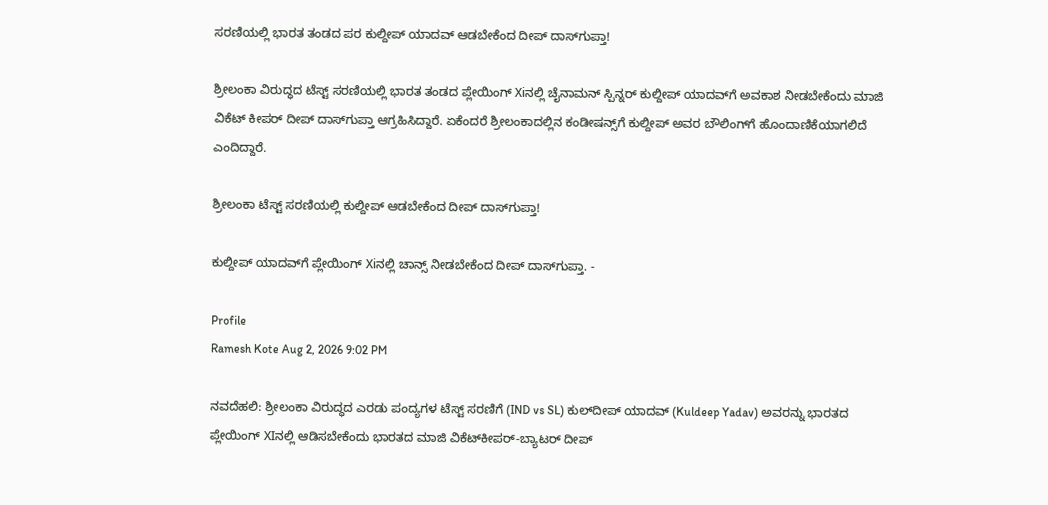ಸರಣಿಯಲ್ಲಿ ಭಾರತ ತಂಡದ ಪರ ಕುಲ್ದೀಪ್‌ ಯಾದವ್‌ ಆಡಬೇಕೆಂದ ದೀಪ್‌ ದಾಸ್‌ಗುಪ್ತಾ!

ಶ್ರೀಲಂಕಾ ವಿರುದ್ಧದ ಟೆಸ್ಟ್‌ ಸರಣಿಯಲ್ಲಿ ಭಾರತ ತಂಡದ ಪ್ಲೇಯಿಂಗ್‌ Xiನಲ್ಲಿ ಚೈನಾಮನ್‌ ಸ್ಪಿನ್ನರ್‌ ಕುಲ್ದೀಪ್‌ ಯಾದವ್‌ಗೆ ಅವಕಾಶ ನೀಡಬೇಕೆಂದು ಮಾಜಿ ವಿಕೆಟ್‌ ಕೀಪರ್‌ ದೀಪ್‌ ದಾಸ್‌ಗುಪ್ತಾ ಆಗ್ರಹಿಸಿದ್ದಾರೆ. ಏಕೆಂದರೆ ಶ್ರೀಲಂಕಾದಲ್ಲಿನ ಕಂಡೀಷನ್ಸ್‌ಗೆ ಕುಲ್ದೀಪ್‌ ಅವರ ಬೌಲಿಂಗ್‌ಗೆ ಹೊಂದಾಣಿಕೆಯಾಗಲಿದೆ ಎಂದಿದ್ದಾರೆ.

ಶ್ರೀಲಂಕಾ ಟೆಸ್ಟ್‌ ಸರಣಿಯಲ್ಲಿ ಕುಲ್ದೀಪ್‌ ಆಡಬೇಕೆಂದ ದೀಪ್‌ ದಾಸ್‌ಗುಪ್ತಾ!

ಕುಲ್ದೀಪ್‌ ಯಾದವ್‌ಗೆ ಪ್ಲೇಯಿಂಗ್‌ Xiನಲ್ಲಿ ಚಾನ್ಸ್‌ ನೀಡಬೇಕೆಂದ ದೀಪ್‌ ದಾಸ್‌ಗುಪ್ತಾ. -

Profile
Ramesh Kote Aug 2, 2026 9:02 PM

ನವದೆಹಲಿ: ಶ್ರೀಲಂಕಾ ವಿರುದ್ಧದ ಎರಡು ಪಂದ್ಯಗಳ ಟೆಸ್ಟ್ ಸರಣಿಗೆ (IND vs SL) ಕುಲ್‌ದೀಪ್ ಯಾದವ್ (Kuldeep Yadav) ಅವರನ್ನು ಭಾರತದ ಪ್ಲೇಯಿಂಗ್‌ XIನಲ್ಲಿ ಆಡಿಸಬೇಕೆಂದು ಭಾರತದ ಮಾಜಿ ವಿಕೆಟ್‌ಕೀಪರ್-ಬ್ಯಾಟರ್ ದೀಪ್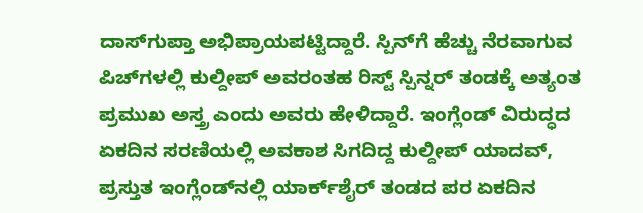ದಾಸ್‌ಗುಪ್ತಾ ಅಭಿಪ್ರಾಯಪಟ್ಟಿದ್ದಾರೆ. ಸ್ಪಿನ್‌ಗೆ ಹೆಚ್ಚು ನೆರವಾಗುವ ಪಿಚ್‌ಗಳಲ್ಲಿ ಕುಲ್ದೀಪ್ ಅವರಂತಹ ರಿಸ್ಟ್ ಸ್ಪಿನ್ನರ್ ತಂಡಕ್ಕೆ ಅತ್ಯಂತ ಪ್ರಮುಖ ಅಸ್ತ್ರ ಎಂದು ಅವರು ಹೇಳಿದ್ದಾರೆ. ಇಂಗ್ಲೆಂಡ್ ವಿರುದ್ಧದ ಏಕದಿನ ಸರಣಿಯಲ್ಲಿ ಅವಕಾಶ ಸಿಗದಿದ್ದ ಕುಲ್ದೀಪ್ ಯಾದವ್, ಪ್ರಸ್ತುತ ಇಂಗ್ಲೆಂಡ್‌ನಲ್ಲಿ ಯಾರ್ಕ್‌ಶೈರ್ ತಂಡದ ಪರ ಏಕದಿನ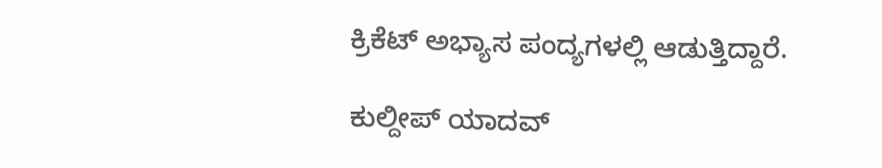ಕ್ರಿಕೆಟ್‌ ಅಭ್ಯಾಸ ಪಂದ್ಯಗಳಲ್ಲಿ ಆಡುತ್ತಿದ್ದಾರೆ.

ಕುಲ್ದೀಪ್ ಯಾದವ್‌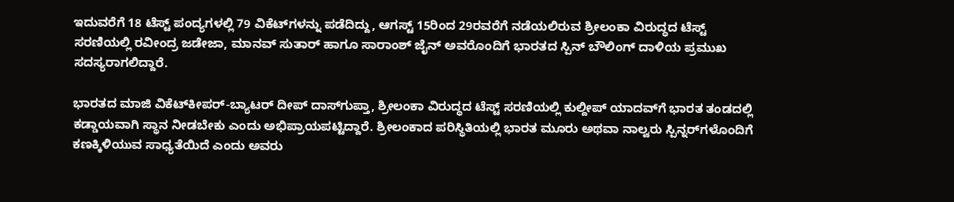ಇದುವರೆಗೆ 18 ಟೆಸ್ಟ್ ಪಂದ್ಯಗಳಲ್ಲಿ 79 ವಿಕೆಟ್‌ಗಳನ್ನು ಪಡೆದಿದ್ದು, ಆಗಸ್ಟ್ 15ರಿಂದ 29ರವರೆಗೆ ನಡೆಯಲಿರುವ ಶ್ರೀಲಂಕಾ ವಿರುದ್ಧದ ಟೆಸ್ಟ್ ಸರಣಿಯಲ್ಲಿ ರವೀಂದ್ರ ಜಡೇಜಾ, ಮಾನವ್ ಸುತಾರ್ ಹಾಗೂ ಸಾರಾಂಶ್ ಜೈನ್ ಅವರೊಂದಿಗೆ ಭಾರತದ ಸ್ಪಿನ್ ಬೌಲಿಂಗ್ ದಾಳಿಯ ಪ್ರಮುಖ ಸದಸ್ಯರಾಗಲಿದ್ದಾರೆ.

ಭಾರತದ ಮಾಜಿ ವಿಕೆಟ್‌ಕೀಪರ್-ಬ್ಯಾಟರ್ ದೀಪ್ ದಾಸ್‌ಗುಪ್ತಾ, ಶ್ರೀಲಂಕಾ ವಿರುದ್ಧದ ಟೆಸ್ಟ್ ಸರಣಿಯಲ್ಲಿ ಕುಲ್ದೀಪ್ ಯಾದವ್‌ಗೆ ಭಾರತ ತಂಡದಲ್ಲಿ ಕಡ್ಡಾಯವಾಗಿ ಸ್ಥಾನ ನೀಡಬೇಕು ಎಂದು ಅಭಿಪ್ರಾಯಪಟ್ಟಿದ್ದಾರೆ. ಶ್ರೀಲಂಕಾದ ಪರಿಸ್ಥಿತಿಯಲ್ಲಿ ಭಾರತ ಮೂರು ಅಥವಾ ನಾಲ್ವರು ಸ್ಪಿನ್ನರ್‌ಗಳೊಂದಿಗೆ ಕಣಕ್ಕಿಳಿಯುವ ಸಾಧ್ಯತೆಯಿದೆ ಎಂದು ಅವರು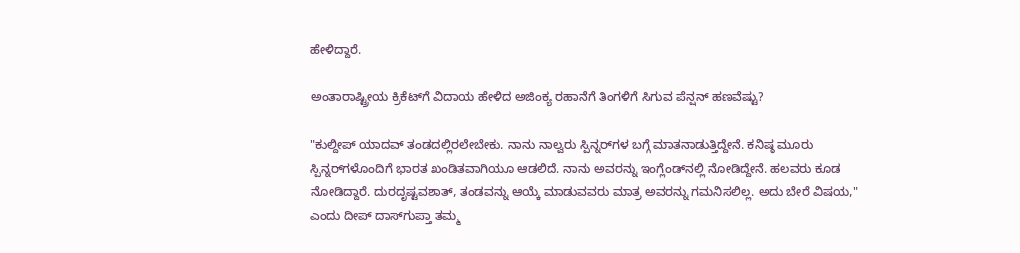ಹೇಳಿದ್ದಾರೆ.

ಅಂತಾರಾಷ್ಟ್ರೀಯ ಕ್ರಿಕೆಟ್‌ಗೆ ವಿದಾಯ ಹೇಳಿದ ಅಜಿಂಕ್ಯ ರಹಾನೆಗೆ ತಿಂಗಳಿಗೆ ಸಿಗುವ ಪೆನ್ಷನ್‌ ಹಣವೆಷ್ಟು?

"ಕುಲ್ದೀಪ್‌ ಯಾದವ್‌ ತಂಡದಲ್ಲಿರಲೇಬೇಕು. ನಾನು ನಾಲ್ವರು ಸ್ಪಿನ್ನರ್‌ಗಳ ಬಗ್ಗೆ ಮಾತನಾಡುತ್ತಿದ್ದೇನೆ. ಕನಿಷ್ಠ ಮೂರು ಸ್ಪಿನ್ನರ್‌ಗಳೊಂದಿಗೆ ಭಾರತ ಖಂಡಿತವಾಗಿಯೂ ಆಡಲಿದೆ. ನಾನು ಅವರನ್ನು ಇಂಗ್ಲೆಂಡ್‌ನಲ್ಲಿ ನೋಡಿದ್ದೇನೆ. ಹಲವರು ಕೂಡ ನೋಡಿದ್ದಾರೆ. ದುರದೃಷ್ಟವಶಾತ್, ತಂಡವನ್ನು ಆಯ್ಕೆ ಮಾಡುವವರು ಮಾತ್ರ ಅವರನ್ನು ಗಮನಿಸಲಿಲ್ಲ. ಅದು ಬೇರೆ ವಿಷಯ," ಎಂದು ದೀಪ್‌ ದಾಸ್‌ಗುಪ್ತಾ ತಮ್ಮ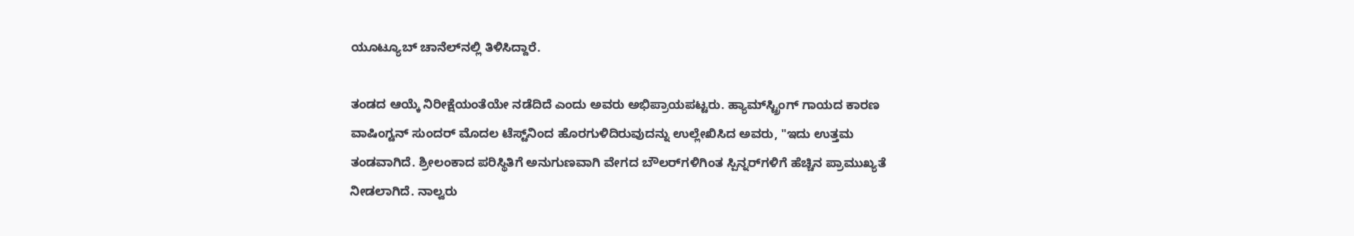ಯೂಟ್ಯೂಬ್ ಚಾನೆಲ್‌ನಲ್ಲಿ ತಿಳಿಸಿದ್ದಾರೆ.

ತಂಡದ ಆಯ್ಕೆ ನಿರೀಕ್ಷೆಯಂತೆಯೇ ನಡೆದಿದೆ ಎಂದು ಅವರು ಅಭಿಪ್ರಾಯಪಟ್ಟರು. ಹ್ಯಾಮ್‌ಸ್ಟ್ರಿಂಗ್ ಗಾಯದ ಕಾರಣ ವಾಷಿಂಗ್ಟನ್ ಸುಂದರ್ ಮೊದಲ ಟೆಸ್ಟ್‌ನಿಂದ ಹೊರಗುಳಿದಿರುವುದನ್ನು ಉಲ್ಲೇಖಿಸಿದ ಅವರು, "ಇದು ಉತ್ತಮ ತಂಡವಾಗಿದೆ. ಶ್ರೀಲಂಕಾದ ಪರಿಸ್ಥಿತಿಗೆ ಅನುಗುಣವಾಗಿ ವೇಗದ ಬೌಲರ್‌ಗಳಿಗಿಂತ ಸ್ಪಿನ್ನರ್‌ಗಳಿಗೆ ಹೆಚ್ಚಿನ ಪ್ರಾಮುಖ್ಯತೆ ನೀಡಲಾಗಿದೆ. ನಾಲ್ವರು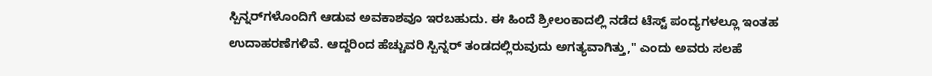ಸ್ಪಿನ್ನರ್‌ಗಳೊಂದಿಗೆ ಆಡುವ ಅವಕಾಶವೂ ಇರಬಹುದು. ಈ ಹಿಂದೆ ಶ್ರೀಲಂಕಾದಲ್ಲಿ ನಡೆದ ಟೆಸ್ಟ್‌ ಪಂದ್ಯಗಳಲ್ಲೂ ಇಂತಹ ಉದಾಹರಣೆಗಳಿವೆ. ಆದ್ದರಿಂದ ಹೆಚ್ಚುವರಿ ಸ್ಪಿನ್ನರ್ ತಂಡದಲ್ಲಿರುವುದು ಅಗತ್ಯವಾಗಿತ್ತು," ಎಂದು ಅವರು ಸಲಹೆ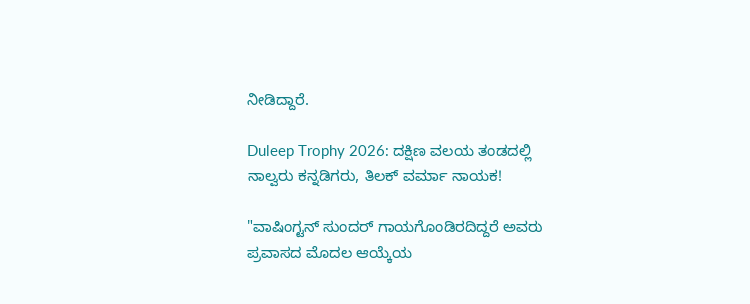ನೀಡಿದ್ದಾರೆ.

Duleep Trophy 2026: ದಕ್ಷಿಣ ವಲಯ ತಂಡದಲ್ಲಿ ನಾಲ್ವರು ಕನ್ನಡಿಗರು, ತಿಲಕ್‌ ವರ್ಮಾ ನಾಯಕ!

"ವಾಷಿಂಗ್ಟನ್ ಸುಂದರ್ ಗಾಯಗೊಂಡಿರದಿದ್ದರೆ ಅವರು ಪ್ರವಾಸದ ಮೊದಲ ಆಯ್ಕೆಯ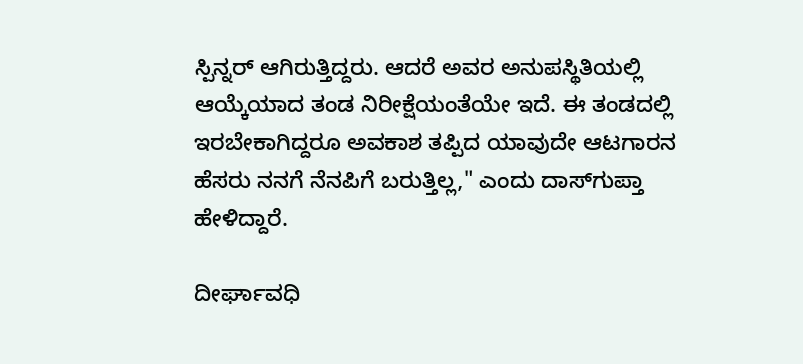ಸ್ಪಿನ್ನರ್ ಆಗಿರುತ್ತಿದ್ದರು. ಆದರೆ ಅವರ ಅನುಪಸ್ಥಿತಿಯಲ್ಲಿ ಆಯ್ಕೆಯಾದ ತಂಡ ನಿರೀಕ್ಷೆಯಂತೆಯೇ ಇದೆ. ಈ ತಂಡದಲ್ಲಿ ಇರಬೇಕಾಗಿದ್ದರೂ ಅವಕಾಶ ತಪ್ಪಿದ ಯಾವುದೇ ಆಟಗಾರನ ಹೆಸರು ನನಗೆ ನೆನಪಿಗೆ ಬರುತ್ತಿಲ್ಲ," ಎಂದು ದಾಸ್‌ಗುಪ್ತಾ ಹೇಳಿದ್ದಾರೆ.

ದೀರ್ಘಾವಧಿ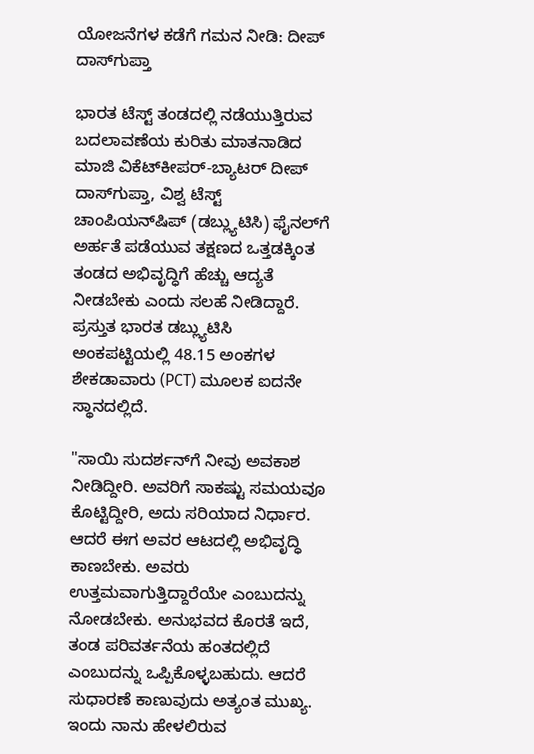ಯೋಜನೆಗಳ ಕಡೆಗೆ ಗಮನ ನೀಡಿ: ದೀಪ್‌ ದಾಸ್‌ಗುಪ್ತಾ

ಭಾರತ ಟೆಸ್ಟ್ ತಂಡದಲ್ಲಿ ನಡೆಯುತ್ತಿರುವ ಬದಲಾವಣೆಯ ಕುರಿತು ಮಾತನಾಡಿದ ಮಾಜಿ ವಿಕೆಟ್‌ಕೀಪರ್-ಬ್ಯಾಟರ್ ದೀಪ್ ದಾಸ್‌ಗುಪ್ತಾ, ವಿಶ್ವ ಟೆಸ್ಟ್ ಚಾಂಪಿಯನ್‌ಷಿಪ್ (ಡಬ್ಲ್ಯುಟಿಸಿ) ಫೈನಲ್‌ಗೆ ಅರ್ಹತೆ ಪಡೆಯುವ ತಕ್ಷಣದ ಒತ್ತಡಕ್ಕಿಂತ ತಂಡದ ಅಭಿವೃದ್ಧಿಗೆ ಹೆಚ್ಚು ಆದ್ಯತೆ ನೀಡಬೇಕು ಎಂದು ಸಲಹೆ ನೀಡಿದ್ದಾರೆ. ಪ್ರಸ್ತುತ ಭಾರತ ಡಬ್ಲ್ಯುಟಿಸಿ ಅಂಕಪಟ್ಟಿಯಲ್ಲಿ 48.15 ಅಂಕಗಳ ಶೇಕಡಾವಾರು (PCT) ಮೂಲಕ ಐದನೇ ಸ್ಥಾನದಲ್ಲಿದೆ.

"ಸಾಯಿ ಸುದರ್ಶನ್‌ಗೆ ನೀವು ಅವಕಾಶ ನೀಡಿದ್ದೀರಿ. ಅವರಿಗೆ ಸಾಕಷ್ಟು ಸಮಯವೂ ಕೊಟ್ಟಿದ್ದೀರಿ, ಅದು ಸರಿಯಾದ ನಿರ್ಧಾರ. ಆದರೆ ಈಗ ಅವರ ಆಟದಲ್ಲಿ ಅಭಿವೃದ್ಧಿ ಕಾಣಬೇಕು. ಅವರು ಉತ್ತಮವಾಗುತ್ತಿದ್ದಾರೆಯೇ ಎಂಬುದನ್ನು ನೋಡಬೇಕು. ಅನುಭವದ ಕೊರತೆ ಇದೆ, ತಂಡ ಪರಿವರ್ತನೆಯ ಹಂತದಲ್ಲಿದೆ ಎಂಬುದನ್ನು ಒಪ್ಪಿಕೊಳ್ಳಬಹುದು. ಆದರೆ ಸುಧಾರಣೆ ಕಾಣುವುದು ಅತ್ಯಂತ ಮುಖ್ಯ. ಇಂದು ನಾನು ಹೇಳಲಿರುವ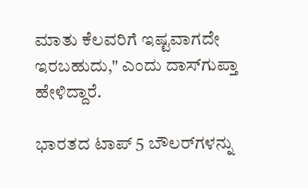ಮಾತು ಕೆಲವರಿಗೆ ಇಷ್ಟವಾಗದೇ ಇರಬಹುದು," ಎಂದು ದಾಸ್‌ಗುಪ್ತಾ ಹೇಳಿದ್ದಾರೆ.

ಭಾರತದ ಟಾಪ್‌ 5 ಬೌಲರ್‌ಗಳನ್ನು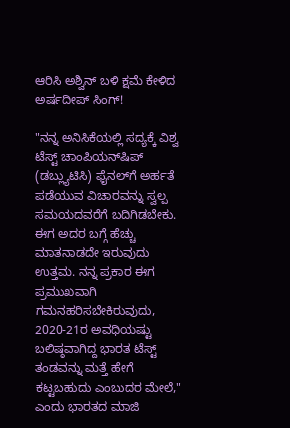ಆರಿಸಿ ಅಶ್ವಿನ್‌ ಬಳಿ ಕ್ಷಮೆ ಕೇಳಿದ ಅರ್ಷದೀಪ್‌ ಸಿಂಗ್!

"ನನ್ನ ಅನಿಸಿಕೆಯಲ್ಲಿ ಸದ್ಯಕ್ಕೆ ವಿಶ್ವ ಟೆಸ್ಟ್ ಚಾಂಪಿಯನ್‌ಷಿಪ್ (ಡಬ್ಲ್ಯುಟಿಸಿ) ಫೈನಲ್‌ಗೆ ಅರ್ಹತೆ ಪಡೆಯುವ ವಿಚಾರವನ್ನು ಸ್ವಲ್ಪ ಸಮಯದವರೆಗೆ ಬದಿಗಿಡಬೇಕು. ಈಗ ಅದರ ಬಗ್ಗೆ ಹೆಚ್ಚು ಮಾತನಾಡದೇ ಇರುವುದು ಉತ್ತಮ. ನನ್ನ ಪ್ರಕಾರ ಈಗ ಪ್ರಮುಖವಾಗಿ ಗಮನಹರಿಸಬೇಕಿರುವುದು, 2020-21ರ ಅವಧಿಯಷ್ಟು ಬಲಿಷ್ಠವಾಗಿದ್ದ ಭಾರತ ಟೆಸ್ಟ್ ತಂಡವನ್ನು ಮತ್ತೆ ಹೇಗೆ ಕಟ್ಟಬಹುದು ಎಂಬುದರ ಮೇಲೆ," ಎಂದು ಭಾರತದ ಮಾಜಿ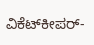ವಿಕೆಟ್‌ಕೀಪರ್-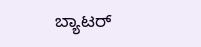ಬ್ಯಾಟರ್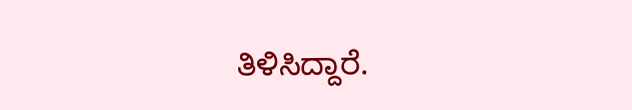ತಿಳಿಸಿದ್ದಾರೆ.